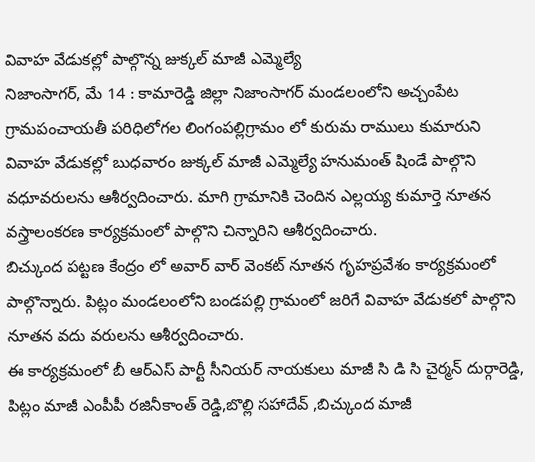వివాహ వేడుకల్లో పాల్గొన్న జుక్కల్ మాజీ ఎమ్మెల్యే
నిజాంసాగర్, మే 14 : కామారెడ్డి జిల్లా నిజాంసాగర్ మండలంలోని అచ్చంపేట గ్రామపంచాయతీ పరిధిలోగల లింగంపల్లిగ్రామం లో కురుమ రాములు కుమారుని వివాహ వేడుకల్లో బుధవారం జుక్కల్ మాజీ ఎమ్మెల్యే హనుమంత్ షిండే పాల్గొని వధూవరులను ఆశీర్వదించారు. మాగి గ్రామానికి చెందిన ఎల్లయ్య కుమార్తె నూతన వస్త్రాలంకరణ కార్యక్రమంలో పాల్గొని చిన్నారిని ఆశీర్వదించారు.
బిచ్కుంద పట్టణ కేంద్రం లో అవార్ వార్ వెంకట్ నూతన గృహప్రవేశం కార్యక్రమంలో పాల్గొన్నారు. పిట్లం మండలంలోని బండపల్లి గ్రామంలో జరిగే వివాహ వేడుకలో పాల్గొని నూతన వదు వరులను ఆశీర్వదించారు.
ఈ కార్యక్రమంలో బీ ఆర్ఎస్ పార్టీ సీనియర్ నాయకులు మాజీ సి డి సి చైర్మన్ దుర్గారెడ్డి, పిట్లం మాజీ ఎంపీపీ రజినీకాంత్ రెడ్డి,బొల్లి సహాదేవ్ ,బిచ్కుంద మాజీ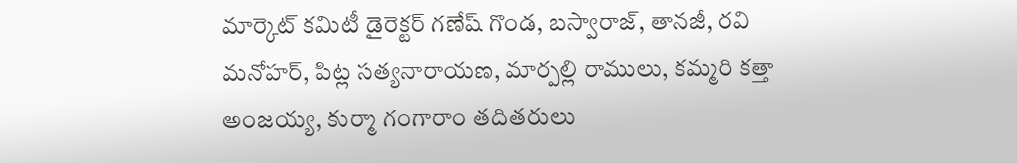మార్కెట్ కమిటీ డైరెక్టర్ గణేష్ గొండ, బస్వారాజ్, తానజీ, రవి మనోహర్, పిట్ల సత్యనారాయణ, మార్పల్లి రాములు, కమ్మరి కత్తా అంజయ్య, కుర్మా గంగారాం తదితరులు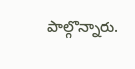పాల్గొన్నారు.